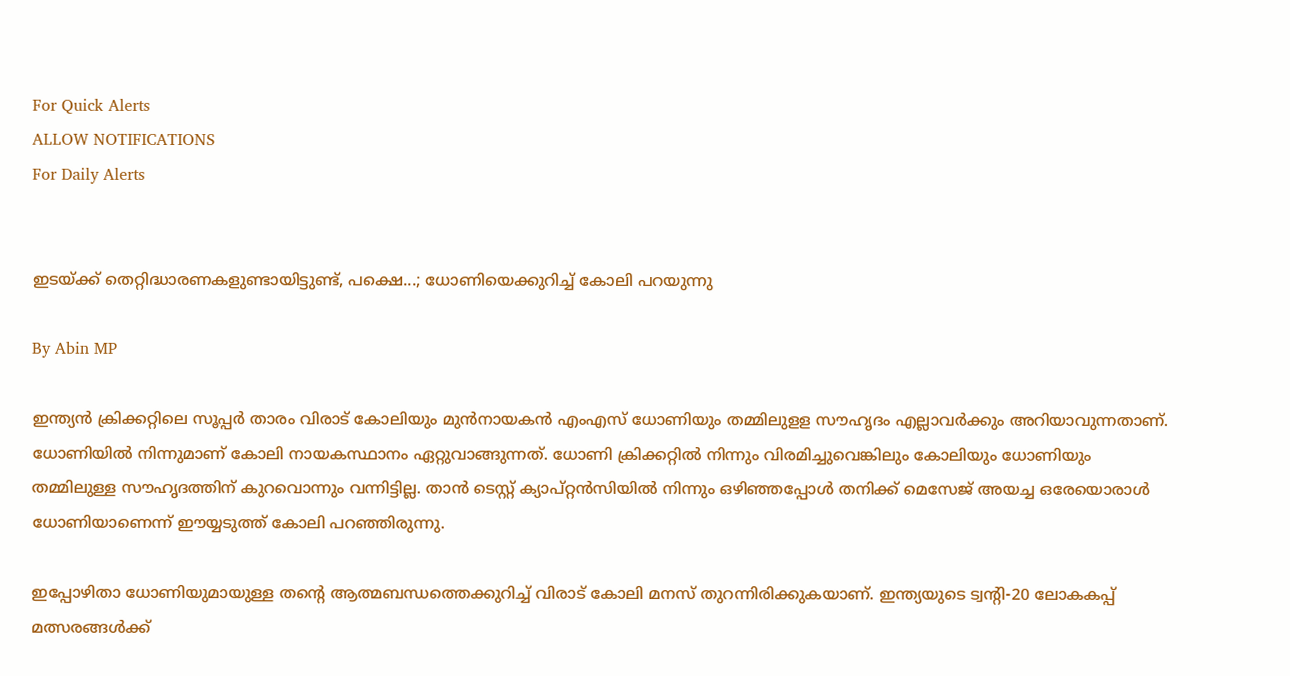For Quick Alerts
ALLOW NOTIFICATIONS
For Daily Alerts


ഇടയ്ക്ക് തെറ്റിദ്ധാരണകളുണ്ടായിട്ടുണ്ട്, പക്ഷെ...; ധോണിയെക്കുറിച്ച് കോലി പറയുന്നു

By Abin MP

ഇന്ത്യന്‍ ക്രിക്കറ്റിലെ സൂപ്പര്‍ താരം വിരാട് കോലിയും മുന്‍നായകന്‍ എംഎസ് ധോണിയും തമ്മിലുളള സൗഹൃദം എല്ലാവര്‍ക്കും അറിയാവുന്നതാണ്. ധോണിയില്‍ നിന്നുമാണ് കോലി നായകസ്ഥാനം ഏറ്റുവാങ്ങുന്നത്. ധോണി ക്രിക്കറ്റില്‍ നിന്നും വിരമിച്ചുവെങ്കിലും കോലിയും ധോണിയും തമ്മിലുള്ള സൗഹൃദത്തിന് കുറവൊന്നും വന്നിട്ടില്ല. താന്‍ ടെസ്റ്റ് ക്യാപ്റ്റന്‍സിയില്‍ നിന്നും ഒഴിഞ്ഞപ്പോള്‍ തനിക്ക് മെസേജ് അയച്ച ഒരേയൊരാള്‍ ധോണിയാണെന്ന് ഈയ്യടുത്ത് കോലി പറഞ്ഞിരുന്നു.

ഇപ്പോഴിതാ ധോണിയുമായുള്ള തന്റെ ആത്മബന്ധത്തെക്കുറിച്ച് വിരാട് കോലി മനസ് തുറന്നിരിക്കുകയാണ്. ഇന്ത്യയുടെ ട്വന്റി-20 ലോകകപ്പ് മത്സരങ്ങള്‍ക്ക്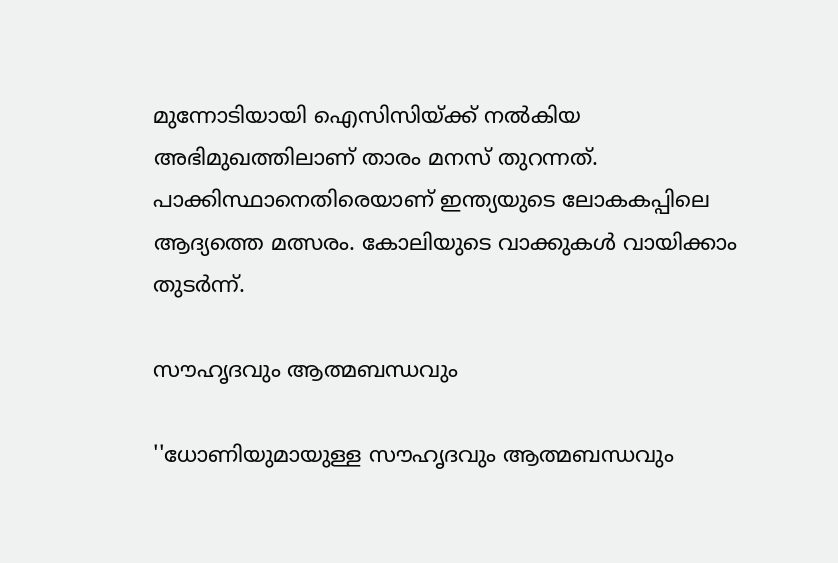മുന്നോടിയായി ഐസിസിയ്ക്ക് നല്‍കിയ അഭിമുഖത്തിലാണ് താരം മനസ് തുറന്നത്. പാക്കിസ്ഥാനെതിരെയാണ് ഇന്ത്യയുടെ ലോകകപ്പിലെ ആദ്യത്തെ മത്സരം. കോലിയുടെ വാക്കുകള്‍ വായിക്കാം തുടര്‍ന്ന്.

സൗഹൃദവും ആത്മബന്ധവും

''ധോണിയുമായുള്ള സൗഹൃദവും ആത്മബന്ധവും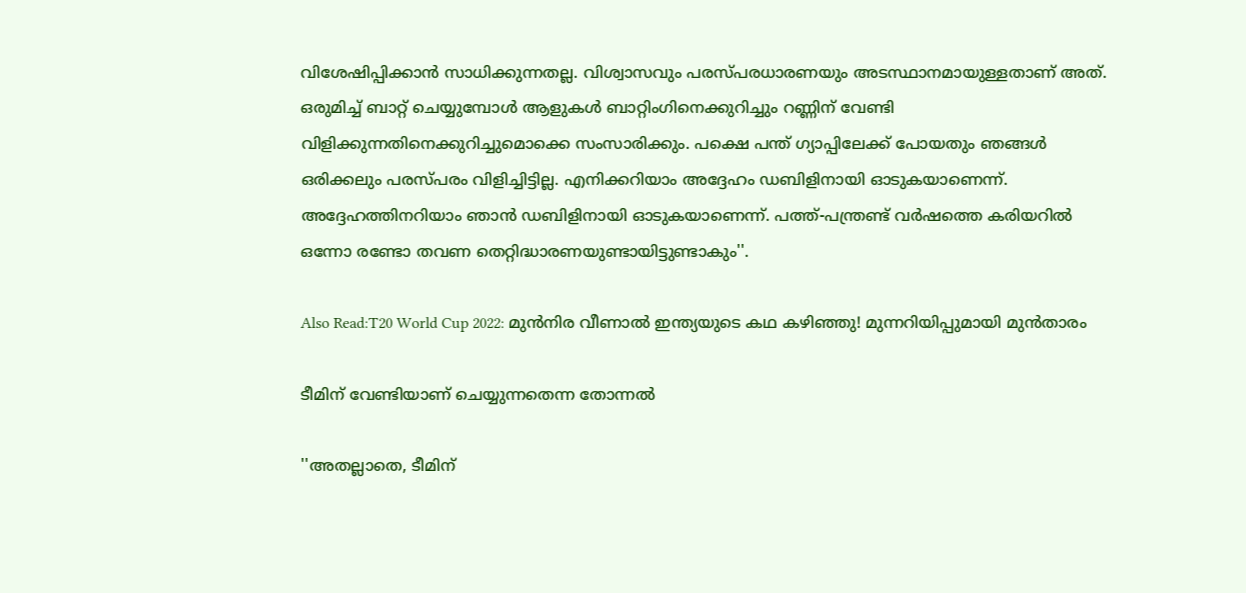വിശേഷിപ്പിക്കാന്‍ സാധിക്കുന്നതല്ല. വിശ്വാസവും പരസ്പരധാരണയും അടസ്ഥാനമായുള്ളതാണ് അത്. ഒരുമിച്ച് ബാറ്റ് ചെയ്യുമ്പോള്‍ ആളുകള്‍ ബാറ്റിംഗിനെക്കുറിച്ചും റണ്ണിന് വേണ്ടി വിളിക്കുന്നതിനെക്കുറിച്ചുമൊക്കെ സംസാരിക്കും. പക്ഷെ പന്ത് ഗ്യാപ്പിലേക്ക് പോയതും ഞങ്ങള്‍ ഒരിക്കലും പരസ്പരം വിളിച്ചിട്ടില്ല. എനിക്കറിയാം അദ്ദേഹം ഡബിളിനായി ഓടുകയാണെന്ന്. അദ്ദേഹത്തിനറിയാം ഞാന്‍ ഡബിളിനായി ഓടുകയാണെന്ന്. പത്ത്-പന്ത്രണ്ട് വര്‍ഷത്തെ കരിയറില്‍ ഒന്നോ രണ്ടോ തവണ തെറ്റിദ്ധാരണയുണ്ടായിട്ടുണ്ടാകും''.

Also Read:T20 World Cup 2022: മുന്‍നിര വീണാല്‍ ഇന്ത്യയുടെ കഥ കഴിഞ്ഞു! മുന്നറിയിപ്പുമായി മുന്‍താരം

ടീമിന് വേണ്ടിയാണ് ചെയ്യുന്നതെന്ന തോന്നല്‍

''അതല്ലാതെ, ടീമിന്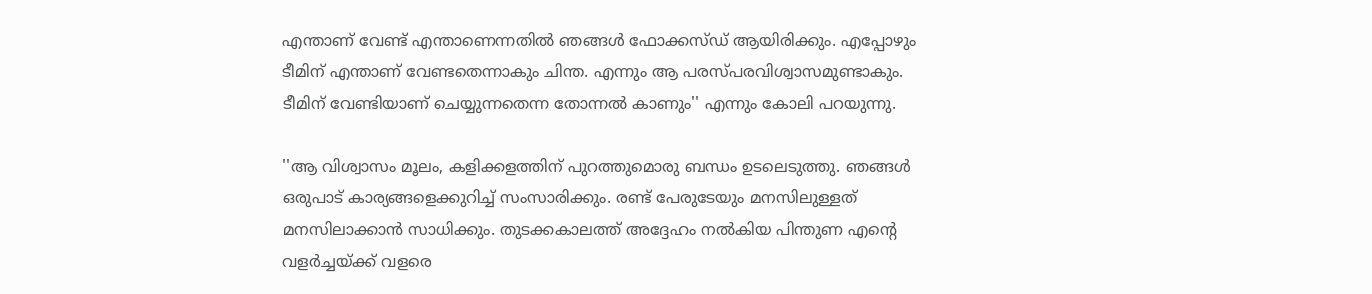എന്താണ് വേണ്ട് എന്താണെന്നതില്‍ ഞങ്ങള്‍ ഫോക്കസ്ഡ് ആയിരിക്കും. എപ്പോഴും ടീമിന് എന്താണ് വേണ്ടതെന്നാകും ചിന്ത. എന്നും ആ പരസ്പരവിശ്വാസമുണ്ടാകും. ടീമിന് വേണ്ടിയാണ് ചെയ്യുന്നതെന്ന തോന്നല്‍ കാണും'' എന്നും കോലി പറയുന്നു.

''ആ വിശ്വാസം മൂലം, കളിക്കളത്തിന് പുറത്തുമൊരു ബന്ധം ഉടലെടുത്തു. ഞങ്ങള്‍ ഒരുപാട് കാര്യങ്ങളെക്കുറിച്ച് സംസാരിക്കും. രണ്ട് പേരുടേയും മനസിലുള്ളത് മനസിലാക്കാന്‍ സാധിക്കും. തുടക്കകാലത്ത് അദ്ദേഹം നല്‍കിയ പിന്തുണ എന്റെ വളര്‍ച്ചയ്ക്ക് വളരെ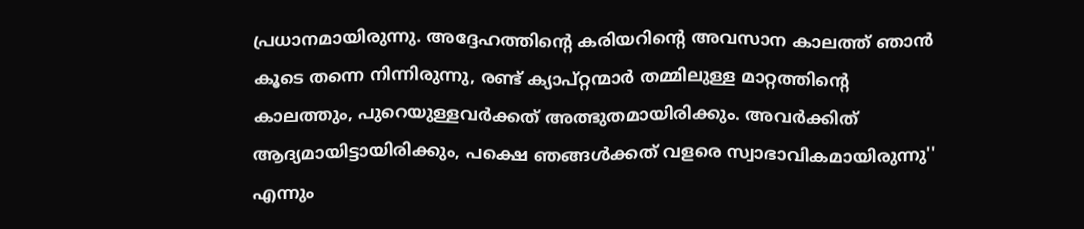പ്രധാനമായിരുന്നു. അദ്ദേഹത്തിന്റെ കരിയറിന്റെ അവസാന കാലത്ത് ഞാന്‍ കൂടെ തന്നെ നിന്നിരുന്നു, രണ്ട് ക്യാപ്റ്റന്മാര്‍ തമ്മിലുള്ള മാറ്റത്തിന്റെ കാലത്തും, പുറെയുള്ളവര്‍ക്കത് അത്ഭുതമായിരിക്കും. അവര്‍ക്കിത് ആദ്യമായിട്ടായിരിക്കും, പക്ഷെ ഞങ്ങള്‍ക്കത് വളരെ സ്വാഭാവികമായിരുന്നു'' എന്നും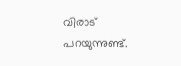വിരാട് പറയുന്നുണ്ട്.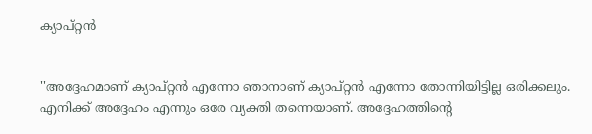ക്യാപ്റ്റന്‍


''അദ്ദേഹമാണ് ക്യാപ്റ്റന്‍ എന്നോ ഞാനാണ് ക്യാപ്റ്റന്‍ എന്നോ തോന്നിയിട്ടില്ല ഒരിക്കലും. എനിക്ക് അദ്ദേഹം എന്നും ഒരേ വ്യക്തി തന്നെയാണ്. അദ്ദേഹത്തിന്റെ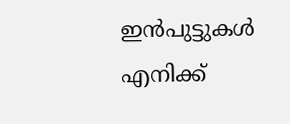ഇന്‍പുട്ടുകള്‍ എനിക്ക്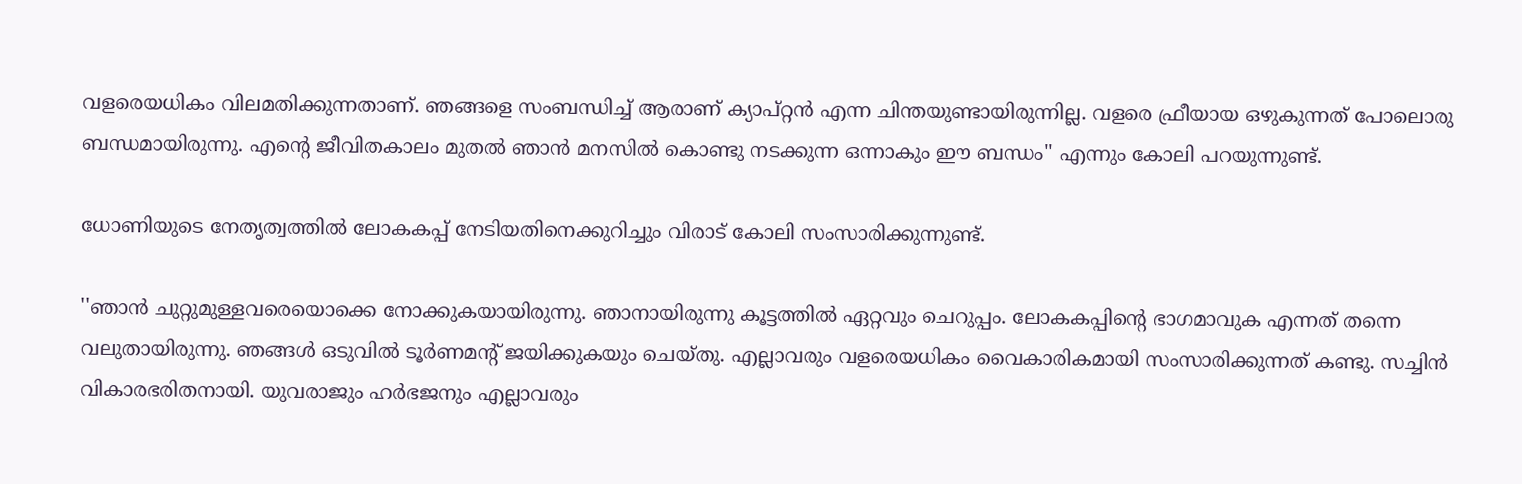വളരെയധികം വിലമതിക്കുന്നതാണ്. ഞങ്ങളെ സംബന്ധിച്ച് ആരാണ് ക്യാപ്റ്റന്‍ എന്ന ചിന്തയുണ്ടായിരുന്നില്ല. വളരെ ഫ്രീയായ ഒഴുകുന്നത് പോലൊരു ബന്ധമായിരുന്നു. എന്റെ ജീവിതകാലം മുതല്‍ ഞാന്‍ മനസില്‍ കൊണ്ടു നടക്കുന്ന ഒന്നാകും ഈ ബന്ധം'' എന്നും കോലി പറയുന്നുണ്ട്.

ധോണിയുടെ നേതൃത്വത്തില്‍ ലോകകപ്പ് നേടിയതിനെക്കുറിച്ചും വിരാട് കോലി സംസാരിക്കുന്നുണ്ട്.

''ഞാന്‍ ചുറ്റുമുള്ളവരെയൊക്കെ നോക്കുകയായിരുന്നു. ഞാനായിരുന്നു കൂട്ടത്തില്‍ ഏറ്റവും ചെറുപ്പം. ലോകകപ്പിന്റെ ഭാഗമാവുക എന്നത് തന്നെ വലുതായിരുന്നു. ഞങ്ങള്‍ ഒടുവില്‍ ടൂര്‍ണമന്റ് ജയിക്കുകയും ചെയ്തു. എല്ലാവരും വളരെയധികം വൈകാരികമായി സംസാരിക്കുന്നത് കണ്ടു. സച്ചിന്‍ വികാരഭരിതനായി. യുവരാജും ഹര്‍ഭജനും എല്ലാവരും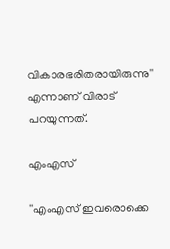വികാരഭരിതരായിരുന്നു'' എന്നാണ് വിരാട് പറയുന്നത്.

എംഎസ്

''എംഎസ് ഇവരൊക്കെ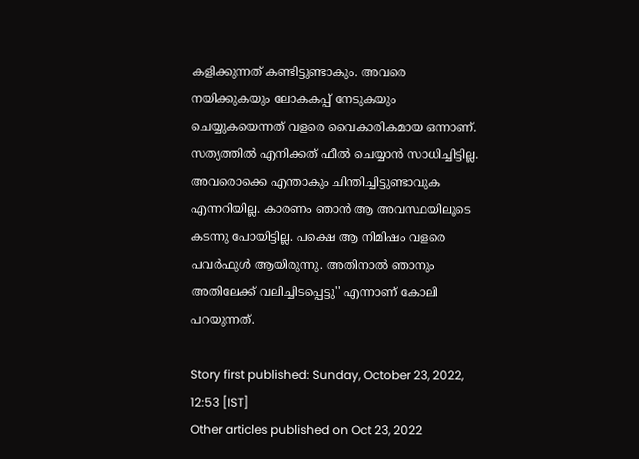കളിക്കുന്നത് കണ്ടിട്ടുണ്ടാകും. അവരെ നയിക്കുകയും ലോകകപ്പ് നേടുകയും ചെയ്യുകയെന്നത് വളരെ വൈകാരികമായ ഒന്നാണ്. സത്യത്തില്‍ എനിക്കത് ഫീല്‍ ചെയ്യാന്‍ സാധിച്ചിട്ടില്ല. അവരൊക്കെ എന്താകും ചിന്തിച്ചിട്ടുണ്ടാവുക എന്നറിയില്ല. കാരണം ഞാന്‍ ആ അവസ്ഥയിലൂടെ കടന്നു പോയിട്ടില്ല. പക്ഷെ ആ നിമിഷം വളരെ പവര്‍ഫുള്‍ ആയിരുന്നു. അതിനാല്‍ ഞാനും അതിലേക്ക് വലിച്ചിടപ്പെട്ടു'' എന്നാണ് കോലി പറയുന്നത്.

Story first published: Sunday, October 23, 2022, 12:53 [IST]
Other articles published on Oct 23, 2022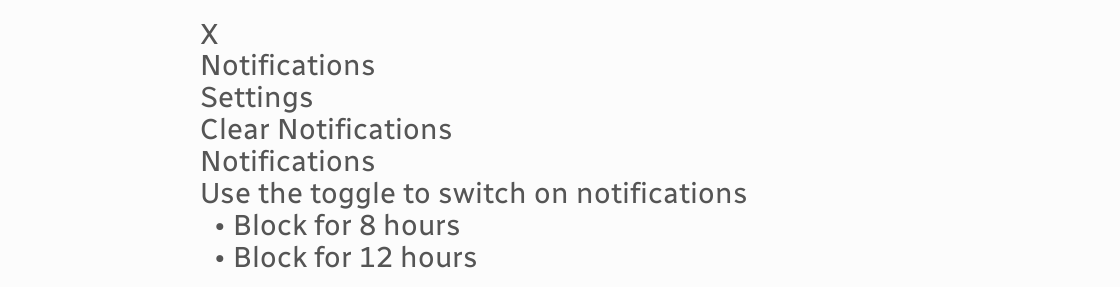X
Notifications
Settings
Clear Notifications
Notifications
Use the toggle to switch on notifications
  • Block for 8 hours
  • Block for 12 hours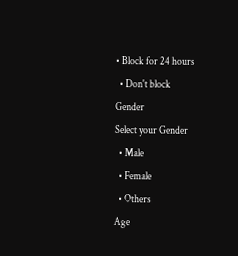• Block for 24 hours
  • Don't block
Gender
Select your Gender
  • Male
  • Female
  • Others
Age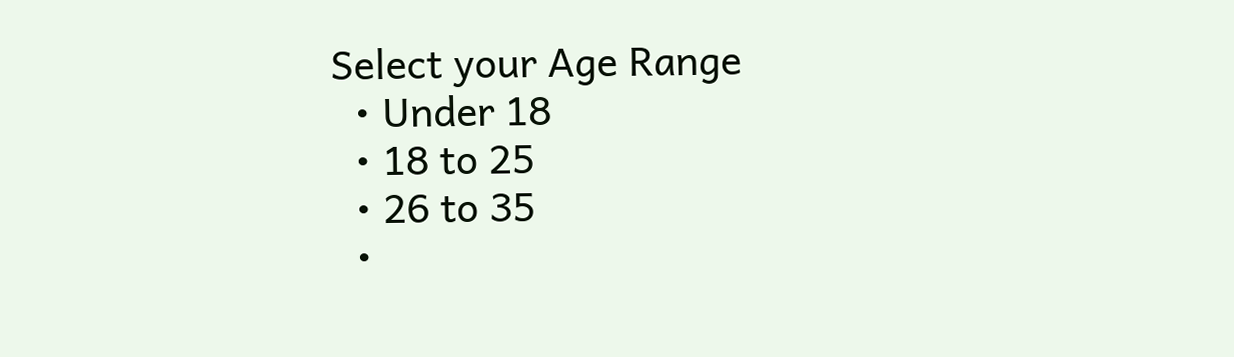Select your Age Range
  • Under 18
  • 18 to 25
  • 26 to 35
  •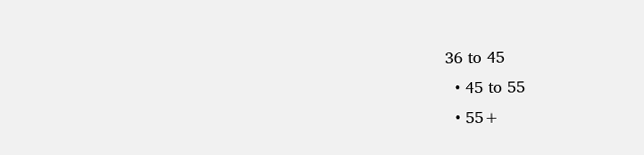36 to 45
  • 45 to 55
  • 55+